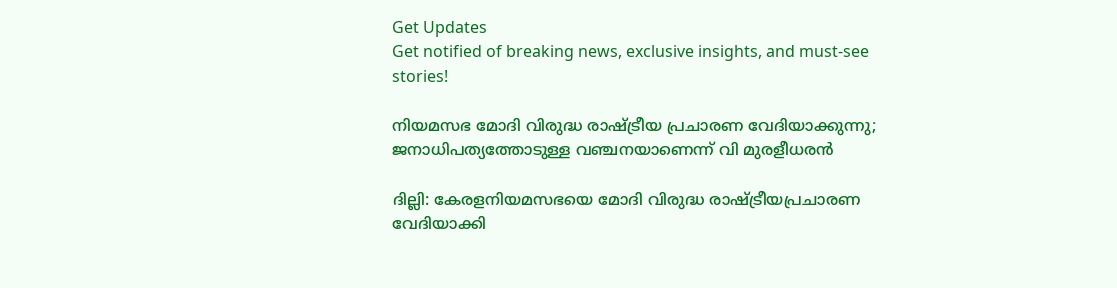Get Updates
Get notified of breaking news, exclusive insights, and must-see stories!

നിയമസഭ മോദി വിരുദ്ധ രാഷ്ട്രീയ പ്രചാരണ വേദിയാക്കുന്നു; ജനാധിപത്യത്തോടുള്ള വഞ്ചനയാണെന്ന് വി മുരളീധരന്‍

ദില്ലി: കേരളനിയമസഭയെ മോദി വിരുദ്ധ രാഷ്ട്രീയപ്രചാരണ വേദിയാക്കി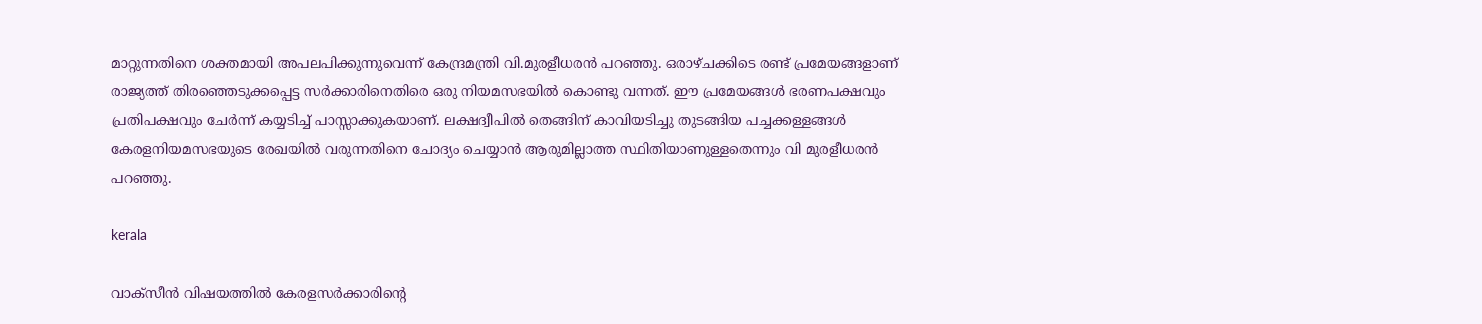മാറ്റുന്നതിനെ ശക്തമായി അപലപിക്കുന്നുവെന്ന് കേന്ദ്രമന്ത്രി വി.മുരളീധരന്‍ പറഞ്ഞു. ഒരാഴ്ചക്കിടെ രണ്ട് പ്രമേയങ്ങളാണ് രാജ്യത്ത് തിരഞ്ഞെടുക്കപ്പെട്ട സര്‍ക്കാരിനെതിരെ ഒരു നിയമസഭയില്‍ കൊണ്ടു വന്നത്. ഈ പ്രമേയങ്ങള്‍ ഭരണപക്ഷവും പ്രതിപക്ഷവും ചേര്‍ന്ന് കയ്യടിച്ച് പാസ്സാക്കുകയാണ്. ലക്ഷദ്വീപില്‍ തെങ്ങിന് കാവിയടിച്ചു തുടങ്ങിയ പച്ചക്കള്ളങ്ങള്‍ കേരളനിയമസഭയുടെ രേഖയില്‍ വരുന്നതിനെ ചോദ്യം ചെയ്യാന്‍ ആരുമില്ലാത്ത സ്ഥിതിയാണുള്ളതെന്നും വി മുരളീധരന്‍ പറഞ്ഞു.

kerala

വാക്‌സീന്‍ വിഷയത്തില്‍ കേരളസര്‍ക്കാരിന്റെ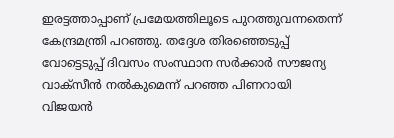ഇരട്ടത്താപ്പാണ് പ്രമേയത്തിലൂടെ പുറത്തുവന്നതെന്ന് കേന്ദ്രമന്ത്രി പറഞ്ഞു. തദ്ദേശ തിരഞ്ഞെടുപ്പ് വോട്ടെടുപ്പ് ദിവസം സംസ്ഥാന സര്‍ക്കാര്‍ സൗജന്യ വാക്‌സീന്‍ നല്‍കുമെന്ന് പറഞ്ഞ പിണറായി വിജയന്‍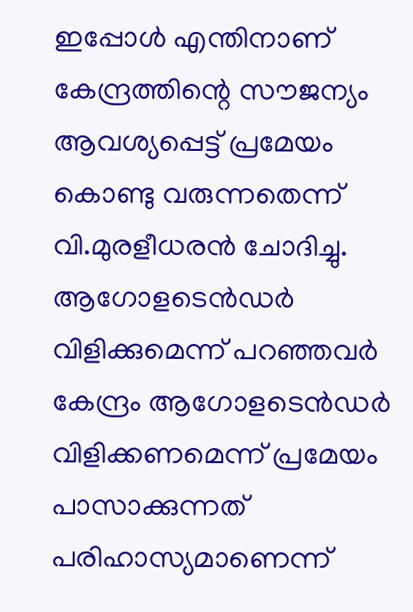ഇപ്പോള്‍ എന്തിനാണ് കേന്ദ്രത്തിന്റെ സൗജന്യം ആവശ്യപ്പെട്ട് പ്രമേയം കൊണ്ടു വരുന്നതെന്ന് വി.മുരളീധരന്‍ ചോദിച്ചു. ആഗോളടെന്‍ഡര്‍ വിളിക്കുമെന്ന് പറഞ്ഞവര്‍ കേന്ദ്രം ആഗോളടെന്‍ഡര്‍ വിളിക്കണമെന്ന് പ്രമേയം പാസാക്കുന്നത് പരിഹാസ്യമാണെന്ന്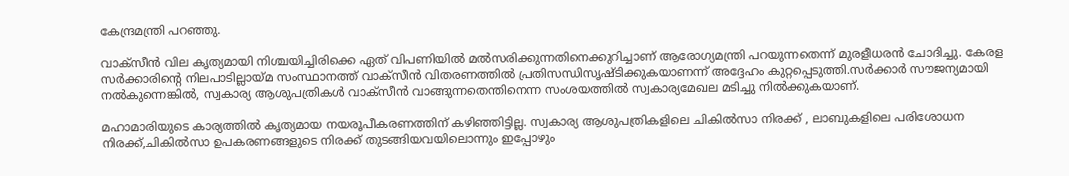കേന്ദ്രമന്ത്രി പറഞ്ഞു.

വാക്‌സീന്‍ വില കൃത്യമായി നിശ്ചയിച്ചിരിക്കെ ഏത് വിപണിയില്‍ മല്‍സരിക്കുന്നതിനെക്കുറിച്ചാണ് ആരോഗ്യമന്ത്രി പറയുന്നതെന്ന് മുരളീധരന്‍ ചോദിച്ചു. കേരള സര്‍ക്കാരിന്റെ നിലപാടില്ലായ്മ സംസ്ഥാനത്ത് വാക്‌സീന്‍ വിതരണത്തില്‍ പ്രതിസന്ധിസൃഷ്ടിക്കുകയാണന്ന് അദ്ദേഹം കുറ്റപ്പെടുത്തി.സര്‍ക്കാര്‍ സൗജന്യമായി നല്‍കുന്നെങ്കില്‍, സ്വകാര്യ ആശുപത്രികള്‍ വാക്‌സീന്‍ വാങ്ങുന്നതെന്തിനെന്ന സംശയത്തില്‍ സ്വകാര്യമേഖല മടിച്ചു നില്‍ക്കുകയാണ്.

മഹാമാരിയുടെ കാര്യത്തില്‍ കൃത്യമായ നയരൂപീകരണത്തിന് കഴിഞ്ഞിട്ടില്ല. സ്വകാര്യ ആശുപത്രികളിലെ ചികില്‍സാ നിരക്ക് , ലാബുകളിലെ പരിശോധന നിരക്ക്,ചികില്‍സാ ഉപകരണങ്ങളുടെ നിരക്ക് തുടങ്ങിയവയിലൊന്നും ഇപ്പോഴും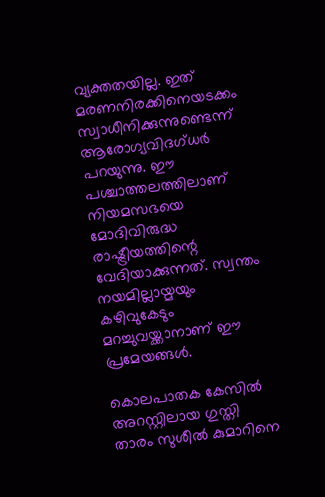വ്യക്തതയില്ല. ഇത് മരണനിരക്കിനെയടക്കം സ്വാധീനിക്കുന്നുണ്ടെന്ന് ആരോഗ്യവിദഗ്ധര്‍ പറയുന്നു. ഈ പശ്ചാത്തലത്തിലാണ് നിയമസഭയെ മോദിവിരുദ്ധ രാഷ്ട്രീയത്തിന്റെ വേദിയാക്കുന്നത്. സ്വന്തം നയമില്ലായ്മയും കഴിവുകേടും മറച്ചുവയ്ക്കാനാണ് ഈ പ്രമേയങ്ങള്‍.

കൊലപാതക കേസില്‍ അറസ്റ്റിലായ ഗുസ്തി താരം സുശീല്‍ കുമാറിനെ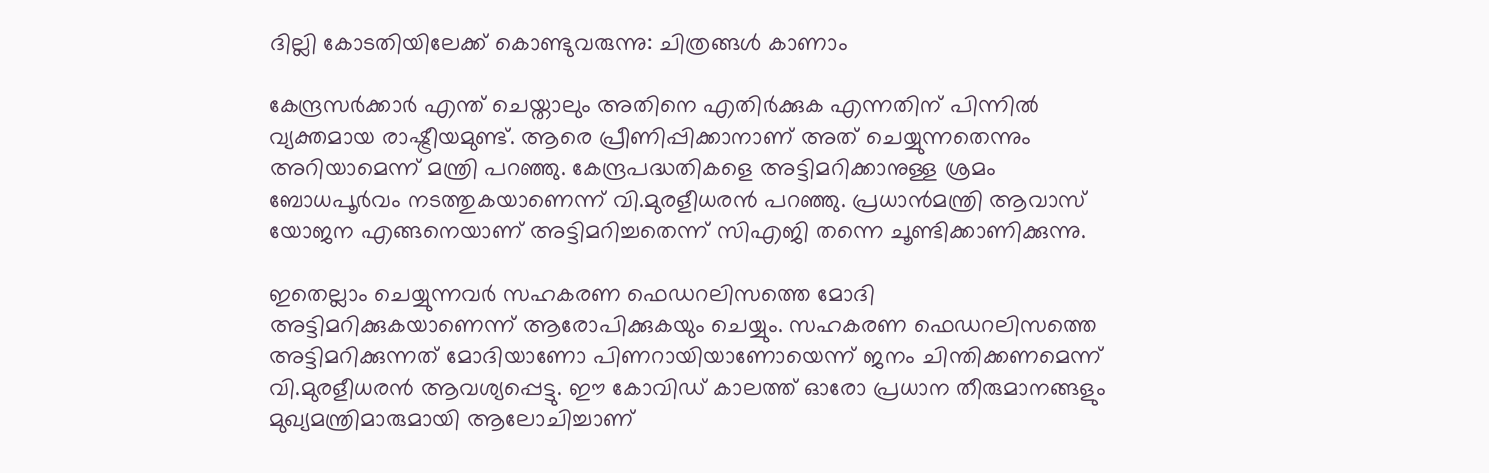ദില്ലി കോടതിയിലേക്ക് കൊണ്ടുവരുന്നു: ചിത്രങ്ങള്‍ കാണാം

കേന്ദ്രസര്‍ക്കാര്‍ എന്ത് ചെയ്താലും അതിനെ എതിര്‍ക്കുക എന്നതിന് പിന്നില്‍ വ്യക്തമായ രാഷ്ട്രീയമുണ്ട്. ആരെ പ്രീണിപ്പിക്കാനാണ് അത് ചെയ്യുന്നതെന്നും അറിയാമെന്ന് മന്ത്രി പറഞ്ഞു. കേന്ദ്രപദ്ധതികളെ അട്ടിമറിക്കാനുള്ള ശ്രമം ബോധപൂര്‍വം നടത്തുകയാണെന്ന് വി.മുരളീധരന്‍ പറഞ്ഞു. പ്രധാന്‍മന്ത്രി ആവാസ് യോജന എങ്ങനെയാണ് അട്ടിമറിച്ചതെന്ന് സിഎജി തന്നെ ചൂണ്ടിക്കാണിക്കുന്നു.

ഇതെല്ലാം ചെയ്യുന്നവര്‍ സഹകരണ ഫെഡറലിസത്തെ മോദി അട്ടിമറിക്കുകയാണെന്ന് ആരോപിക്കുകയും ചെയ്യും. സഹകരണ ഫെഡറലിസത്തെ അട്ടിമറിക്കുന്നത് മോദിയാണോ പിണറായിയാണോയെന്ന് ജനം ചിന്തിക്കണമെന്ന് വി.മുരളീധരന്‍ ആവശ്യപ്പെട്ടു. ഈ കോവിഡ് കാലത്ത് ഓരോ പ്രധാന തീരുമാനങ്ങളും മുഖ്യമന്ത്രിമാരുമായി ആലോചിച്ചാണ്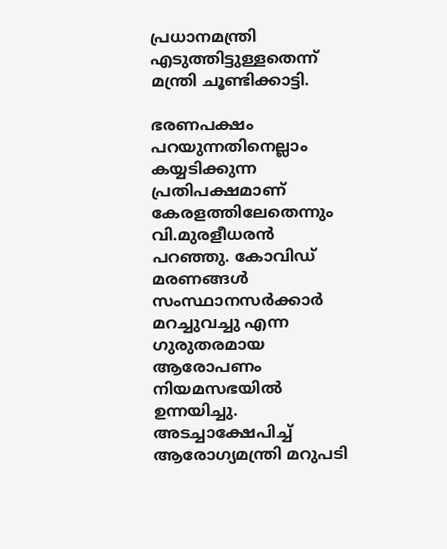പ്രധാനമന്ത്രി എടുത്തിട്ടുള്ളതെന്ന് മന്ത്രി ചൂണ്ടിക്കാട്ടി.

ഭരണപക്ഷം പറയുന്നതിനെല്ലാം കയ്യടിക്കുന്ന പ്രതിപക്ഷമാണ് കേരളത്തിലേതെന്നും വി.മുരളീധരന്‍ പറഞ്ഞു. കോവിഡ് മരണങ്ങള്‍ സംസ്ഥാനസര്‍ക്കാര്‍ മറച്ചുവച്ചു എന്ന ഗുരുതരമായ ആരോപണം നിയമസഭയില്‍ ഉന്നയിച്ചു. അടച്ചാക്ഷേപിച്ച് ആരോഗ്യമന്ത്രി മറുപടി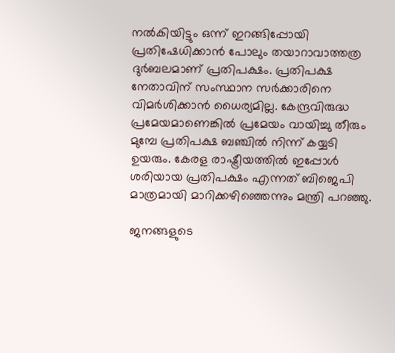നല്‍കിയിട്ടും ഒന്ന് ഇറങ്ങിപ്പോയി പ്രതിഷേധിക്കാന്‍ പോലും തയാറാവാത്തത്ര ദുര്‍ബലമാണ് പ്രതിപക്ഷം. പ്രതിപക്ഷ നേതാവിന് സംസ്ഥാന സര്‍ക്കാരിനെ വിമര്‍ശിക്കാന്‍ ധൈര്യമില്ല. കേന്ദ്രവിരുദ്ധ പ്രമേയമാണെങ്കില്‍ പ്രമേയം വായിച്ചു തീരും മുമ്പേ പ്രതിപക്ഷ ബഞ്ചില്‍ നിന്ന് കയ്യടി ഉയരും. കേരള രാഷ്ട്രീയത്തില്‍ ഇപ്പോള്‍ ശരിയായ പ്രതിപക്ഷം എന്നത് ബിജെപി മാത്രമായി മാറിക്കഴിഞ്ഞെന്നും മന്ത്രി പറഞ്ഞു.

ജനങ്ങളുടെ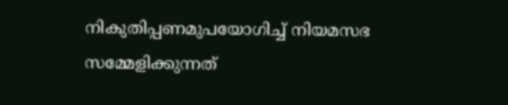നികുതിപ്പണമുപയോഗിച്ച് നിയമസഭ സമ്മേളിക്കുന്നത്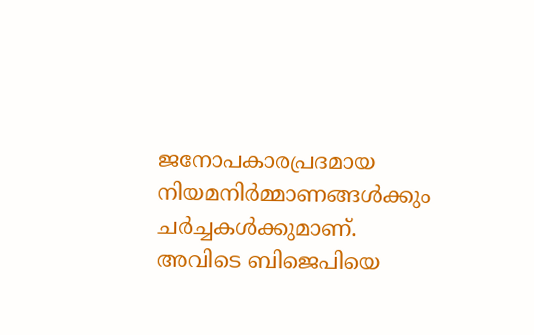ജനോപകാരപ്രദമായ നിയമനിര്‍മ്മാണങ്ങള്‍ക്കും ചര്‍ച്ചകള്‍ക്കുമാണ്. അവിടെ ബിജെപിയെ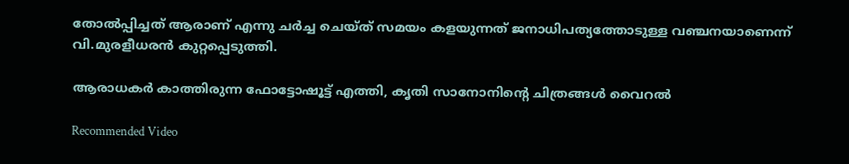തോല്‍പ്പിച്ചത് ആരാണ് എന്നു ചര്‍ച്ച ചെയ്ത് സമയം കളയുന്നത് ജനാധിപത്യത്തോടുള്ള വഞ്ചനയാണെന്ന് വി.മുരളീധരന്‍ കുറ്റപ്പെടുത്തി.

ആരാധകര്‍ കാത്തിരുന്ന ഫോട്ടോഷൂട്ട് എത്തി, കൃതി സാനോനിന്റെ ചിത്രങ്ങള്‍ വൈറല്‍

Recommended Video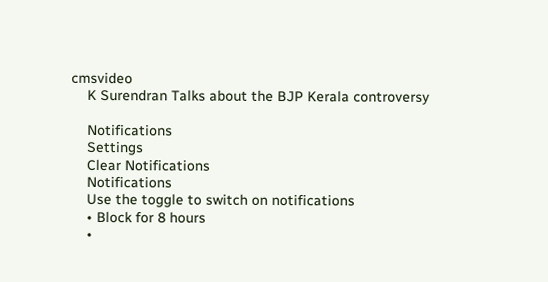cmsvideo
    K Surendran Talks about the BJP Kerala controversy

    Notifications
    Settings
    Clear Notifications
    Notifications
    Use the toggle to switch on notifications
    • Block for 8 hours
    •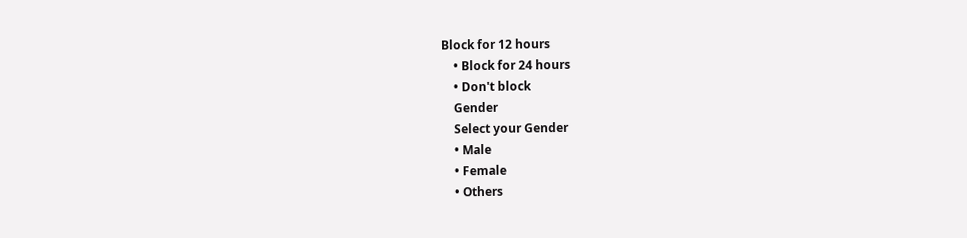Block for 12 hours
    • Block for 24 hours
    • Don't block
    Gender
    Select your Gender
    • Male
    • Female
    • Others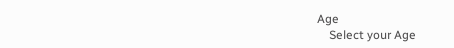Age
    Select your Age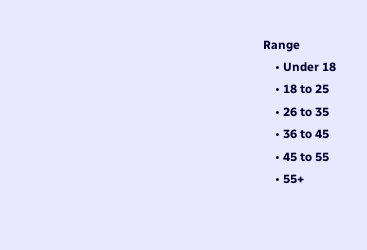Range
    • Under 18
    • 18 to 25
    • 26 to 35
    • 36 to 45
    • 45 to 55
    • 55+